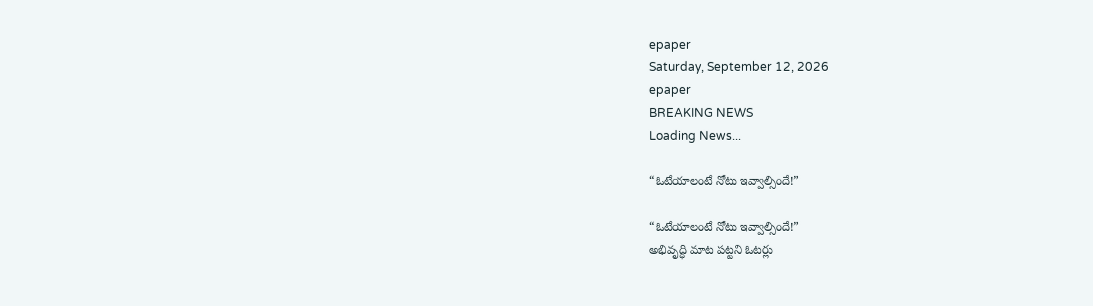epaper
Saturday, September 12, 2026
epaper
BREAKING NEWS
Loading News...

“ఓటేయాలంటే నోటు ఇవ్వాల్సిందే!”

“ఓటేయాలంటే నోటు ఇవ్వాల్సిందే!”
అభివృద్ధి మాట పట్టని ఓటర్లు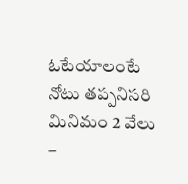ఓటేయాలంటే నోటు తప్పనిసరి
మినిమం 2 వేలు –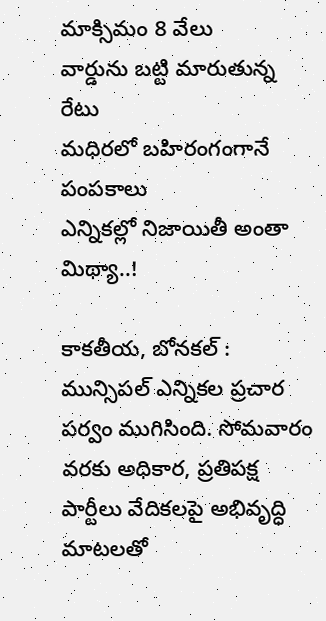మాక్సిమం 8 వేలు
వార్డును బట్టి మారుతున్న రేటు
మధిరలో బహిరంగంగానే పంపకాలు
ఎన్నికల్లో నిజాయితీ అంతా మిథ్యా..!

కాకతీయ, బోనకల్ : మున్సిపల్ ఎన్నికల ప్రచార పర్వం ముగిసింది. సోమవారం వరకు అధికార, ప్రతిపక్ష పార్టీలు వేదికలపై అభివృద్ధి మాటలతో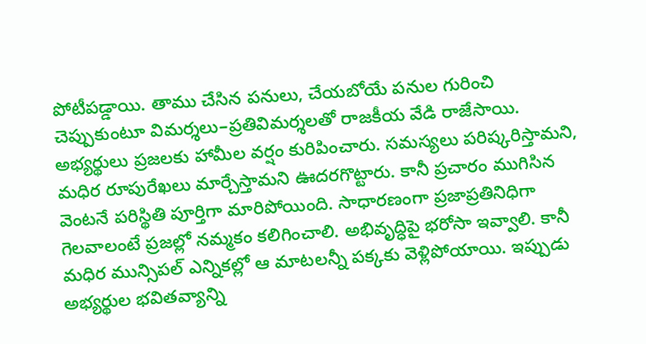పోటీపడ్డాయి. తాము చేసిన పనులు, చేయబోయే పనుల గురించి చెప్పుకుంటూ విమర్శలు–ప్రతివిమర్శలతో రాజకీయ వేడి రాజేసాయి. అభ్యర్థులు ప్రజలకు హామీల వర్షం కురిపించారు. సమస్యలు పరిష్కరిస్తామని, మధిర రూపురేఖలు మార్చేస్తామని ఊదరగొట్టారు. కానీ ప్రచారం ముగిసిన వెంటనే పరిస్థితి పూర్తిగా మారిపోయింది. సాధారణంగా ప్రజాప్రతినిధిగా గెలవాలంటే ప్రజల్లో నమ్మకం కలిగించాలి. అభివృద్ధిపై భరోసా ఇవ్వాలి. కానీ మధిర మున్సిపల్ ఎన్నికల్లో ఆ మాటలన్నీ పక్కకు వెళ్లిపోయాయి. ఇప్పుడు అభ్యర్థుల భవితవ్యాన్ని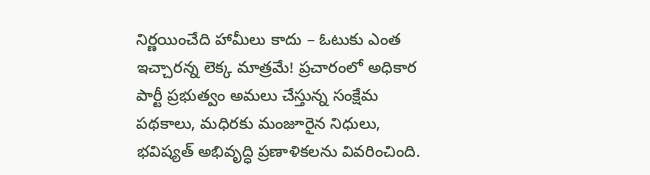నిర్ణయించేది హామీలు కాదు – ఓటుకు ఎంత ఇచ్చారన్న లెక్క మాత్రమే! ప్రచారంలో అధికార పార్టీ ప్రభుత్వం అమలు చేస్తున్న సంక్షేమ పథకాలు, మధిరకు మంజూరైన నిధులు, భవిష్యత్ అభివృద్ధి ప్రణాళికలను వివరించింది.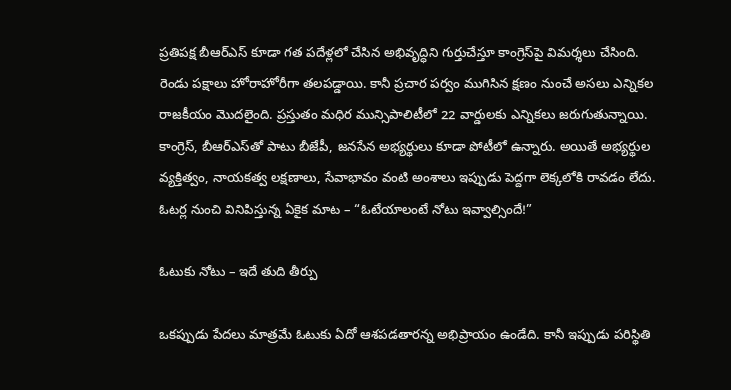ప్రతిపక్ష బీఆర్ఎస్ కూడా గత పదేళ్లలో చేసిన అభివృద్ధిని గుర్తుచేస్తూ కాంగ్రెస్‌పై విమర్శలు చేసింది. రెండు పక్షాలు హోరాహోరీగా తలపడ్డాయి. కానీ ప్రచార పర్వం ముగిసిన క్షణం నుంచే అసలు ఎన్నికల రాజకీయం మొదలైంది. ప్రస్తుతం మధిర మున్సిపాలిటీలో 22 వార్డులకు ఎన్నికలు జరుగుతున్నాయి. కాంగ్రెస్, బీఆర్ఎస్‌తో పాటు బీజేపీ, జనసేన అభ్యర్థులు కూడా పోటీలో ఉన్నారు. అయితే అభ్యర్థుల వ్యక్తిత్వం, నాయకత్వ లక్షణాలు, సేవాభావం వంటి అంశాలు ఇప్పుడు పెద్దగా లెక్కలోకి రావడం లేదు. ఓటర్ల నుంచి వినిపిస్తున్న ఏకైక మాట – “ఓటేయాలంటే నోటు ఇవ్వాల్సిందే!”

ఓటుకు నోటు – ఇదే తుది తీర్పు

ఒకప్పుడు పేదలు మాత్రమే ఓటుకు ఏదో ఆశపడతారన్న అభిప్రాయం ఉండేది. కానీ ఇప్పుడు పరిస్థితి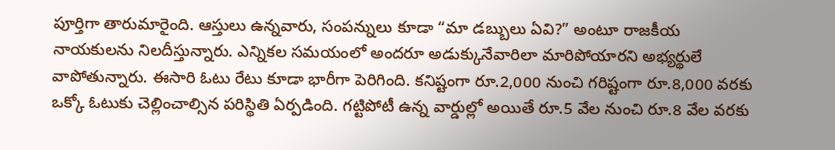పూర్తిగా తారుమారైంది. ఆస్తులు ఉన్నవారు, సంపన్నులు కూడా “మా డబ్బులు ఏవి?” అంటూ రాజకీయ నాయకులను నిలదీస్తున్నారు. ఎన్నికల సమయంలో అందరూ అడుక్కునేవారిలా మారిపోయారని అభ్యర్థులే వాపోతున్నారు. ఈసారి ఓటు రేటు కూడా భారీగా పెరిగింది. కనిష్టంగా రూ.2,000 నుంచి గరిష్టంగా రూ.8,000 వరకు ఒక్కో ఓటుకు చెల్లించాల్సిన పరిస్థితి ఏర్పడింది. గట్టిపోటీ ఉన్న వార్డుల్లో అయితే రూ.5 వేల నుంచి రూ.8 వేల వరకు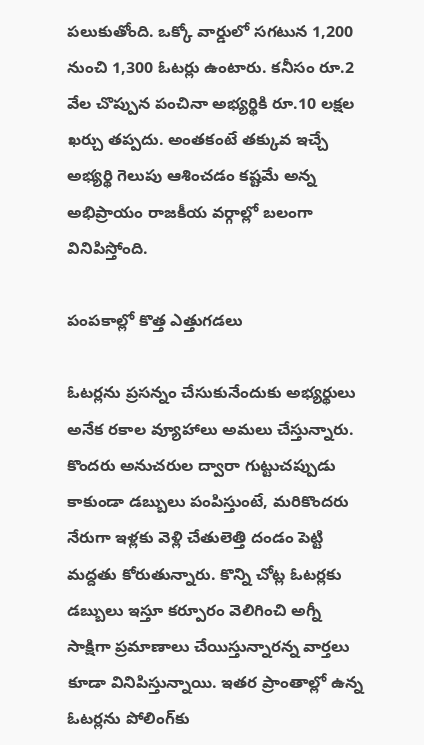పలుకుతోంది. ఒక్కో వార్డులో సగటున 1,200 నుంచి 1,300 ఓటర్లు ఉంటారు. కనీసం రూ.2 వేల చొప్పున పంచినా అభ్యర్థికి రూ.10 లక్షల ఖర్చు తప్పదు. అంతకంటే తక్కువ ఇచ్చే అభ్యర్థి గెలుపు ఆశించడం కష్టమే అన్న అభిప్రాయం రాజకీయ వర్గాల్లో బలంగా వినిపిస్తోంది.

పంపకాల్లో కొత్త ఎత్తుగడలు

ఓటర్లను ప్రసన్నం చేసుకునేందుకు అభ్యర్థులు అనేక రకాల వ్యూహాలు అమలు చేస్తున్నారు. కొందరు అనుచరుల ద్వారా గుట్టుచప్పుడు కాకుండా డబ్బులు పంపిస్తుంటే, మరికొందరు నేరుగా ఇళ్లకు వెళ్లి చేతులెత్తి దండం పెట్టి మద్దతు కోరుతున్నారు. కొన్ని చోట్ల ఓటర్లకు డబ్బులు ఇస్తూ కర్పూరం వెలిగించి అగ్నీ సాక్షిగా ప్రమాణాలు చేయిస్తున్నారన్న వార్తలు కూడా వినిపిస్తున్నాయి. ఇతర ప్రాంతాల్లో ఉన్న ఓటర్లను పోలింగ్‌కు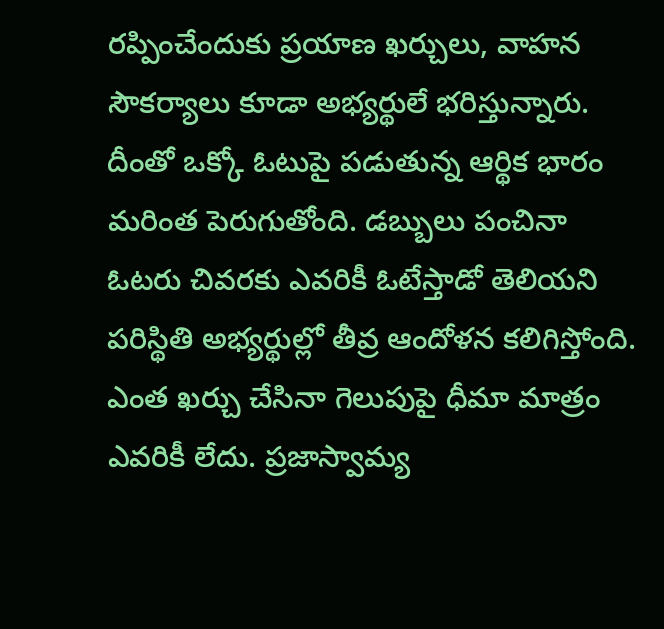రప్పించేందుకు ప్రయాణ ఖర్చులు, వాహన సౌకర్యాలు కూడా అభ్యర్థులే భరిస్తున్నారు. దీంతో ఒక్కో ఓటుపై పడుతున్న ఆర్థిక భారం మరింత పెరుగుతోంది. డబ్బులు పంచినా ఓటరు చివరకు ఎవరికీ ఓటేస్తాడో తెలియని పరిస్థితి అభ్యర్థుల్లో తీవ్ర ఆందోళన కలిగిస్తోంది. ఎంత ఖర్చు చేసినా గెలుపుపై ధీమా మాత్రం ఎవరికీ లేదు. ప్రజాస్వామ్య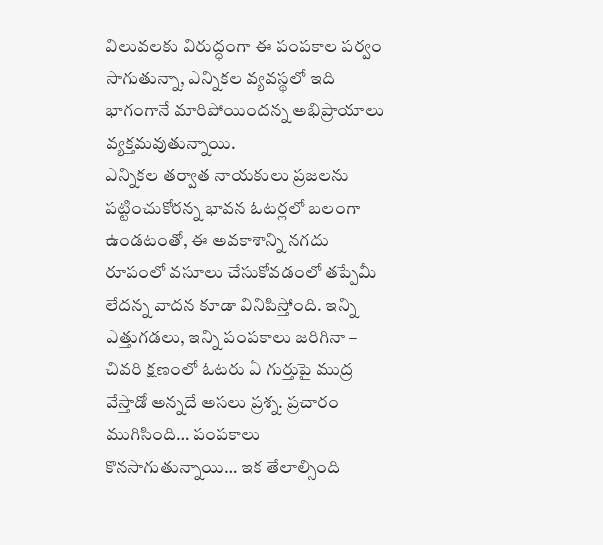విలువలకు విరుద్ధంగా ఈ పంపకాల పర్వం సాగుతున్నా, ఎన్నికల వ్యవస్థలో ఇది భాగంగానే మారిపోయిందన్న అభిప్రాయాలు వ్యక్తమవుతున్నాయి.
ఎన్నికల తర్వాత నాయకులు ప్రజలను పట్టించుకోరన్న భావన ఓటర్లలో బలంగా ఉండటంతో, ఈ అవకాశాన్ని నగదు రూపంలో వసూలు చేసుకోవడంలో తప్పేమీ లేదన్న వాదన కూడా వినిపిస్తోంది. ఇన్ని ఎత్తుగడలు, ఇన్ని పంపకాలు జరిగినా – చివరి క్షణంలో ఓటరు ఏ గుర్తుపై ముద్ర వేస్తాడో అన్నదే అసలు ప్రశ్న. ప్రచారం ముగిసింది… పంపకాలు కొనసాగుతున్నాయి… ఇక తేలాల్సింది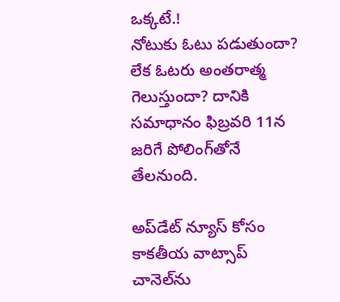ఒక్కటే.!
నోటుకు ఓటు పడుతుందా? లేక ఓటరు అంతరాత్మ గెలుస్తుందా? దానికి సమాధానం ఫిబ్రవరి 11న జరిగే పోలింగ్‌తోనే తేలనుంది.

అప్‌డేట్ న్యూస్ కోసం కాక‌తీయ వాట్సాప్ చానెల్‌ను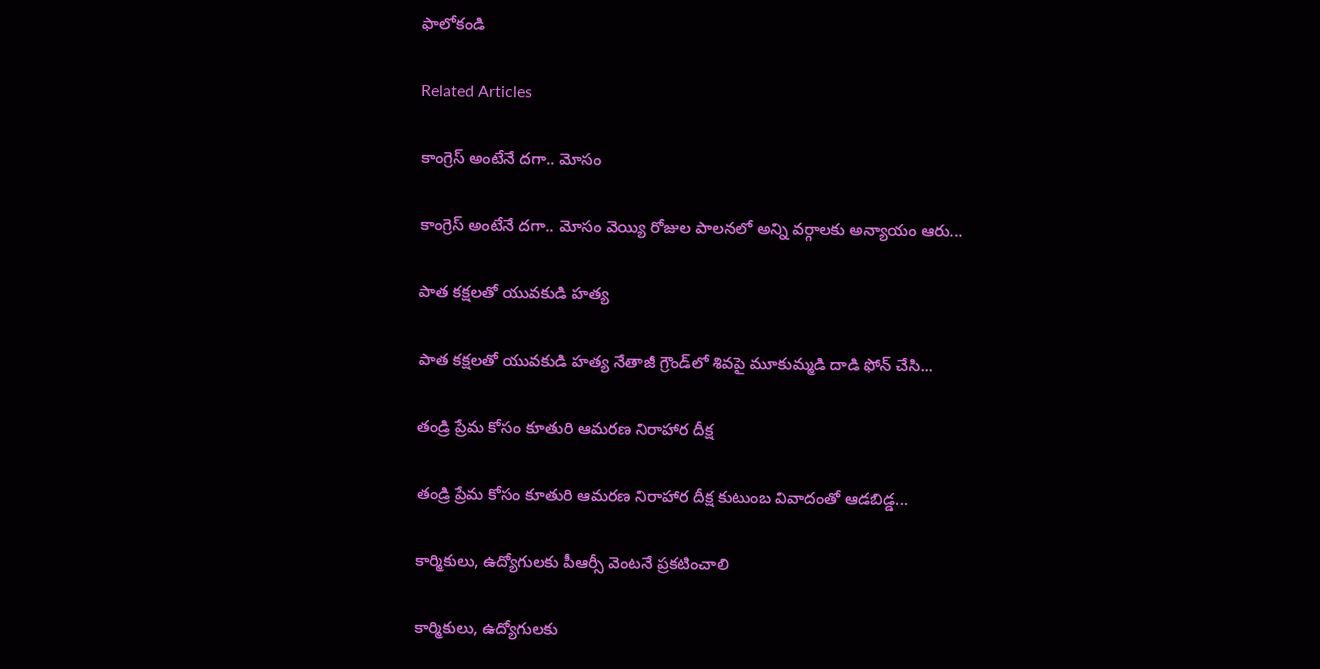ఫాలోకండి

Related Articles

కాంగ్రెస్ అంటేనే దగా.. మోసం

కాంగ్రెస్ అంటేనే దగా.. మోసం వెయ్యి రోజుల పాలనలో అన్ని వర్గాలకు అన్యాయం ఆరు...

పాత కక్షలతో యువకుడి హత్య

పాత కక్షలతో యువకుడి హత్య నేతాజీ గ్రౌండ్‌లో శివపై మూకుమ్మడి దాడి ఫోన్‌ చేసి...

తండ్రి ప్రేమ కోసం కూతురి ఆమరణ నిరాహార దీక్ష

తండ్రి ప్రేమ కోసం కూతురి ఆమరణ నిరాహార దీక్ష కుటుంబ వివాదంతో ఆడబిడ్డ...

కార్మికులు, ఉద్యోగులకు పీఆర్సీ వెంటనే ప్రకటించాలి

కార్మికులు, ఉద్యోగులకు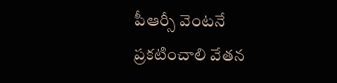పీఆర్సీ వెంటనే ప్రకటించాలి వేతన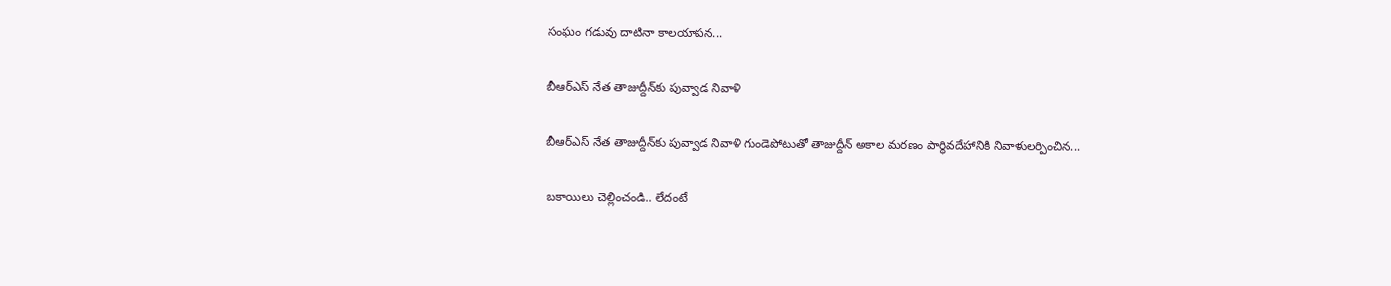సంఘం గడువు దాటినా కాలయాపన...

బీఆర్ఎస్‌ నేత తాజుద్దీన్‌కు పువ్వాడ నివాళి

బీఆర్ఎస్‌ నేత తాజుద్దీన్‌కు పువ్వాడ నివాళి గుండెపోటుతో తాజుద్దీన్‌ అకాల మ‌ర‌ణం పార్థివదేహానికి నివాళులర్పించిన...

బకాయిలు చెల్లించండి.. లేదంటే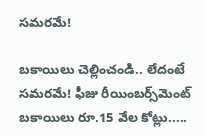సమరమే!

బకాయిలు చెల్లించండి.. లేదంటే సమరమే! ఫీజు రీయింబర్స్‌మెంట్‌ బకాయిలు రూ.15 వేల కోట్లు.....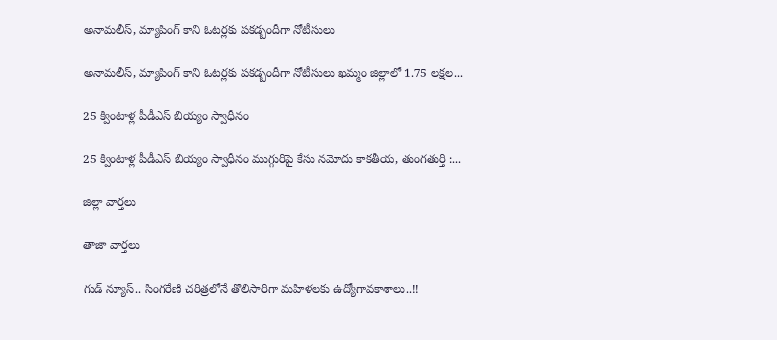అనామలీస్‌, మ్యాపింగ్‌ కాని ఓటర్లకు ప‌క‌డ్బందీగా నోటీసులు

అనామలీస్‌, మ్యాపింగ్‌ కాని ఓటర్లకు ప‌క‌డ్బందీగా నోటీసులు ఖమ్మం జిల్లాలో 1.75 లక్షల...

25 క్వింటాళ్ల పీడీఎస్‌ బియ్యం స్వాధీనం

25 క్వింటాళ్ల పీడీఎస్‌ బియ్యం స్వాధీనం ముగ్గురిపై కేసు నమోదు కాకతీయ, తుంగతుర్తి :...

జిల్లా వార్త‌లు

తాజా వార్త‌లు

గుడ్ న్యూస్.. సింగరేణి చరిత్రలోనే తొలిసారిగా మ‌హిళ‌ల‌కు ఉద్యోగావ‌కాశాలు..!!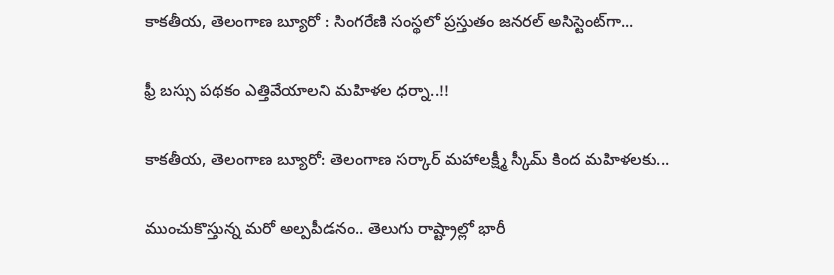కాక‌తీయ‌, తెలంగాణ బ్యూరో : సింగరేణి సంస్థలో ప్రస్తుతం జనరల్ అసిస్టెంట్‌గా...

ఫ్రీ బస్సు పథకం ఎత్తివేయాలని మహిళల ధర్నా..!!

కాకతీయ, తెలంగాణ బ్యూరో: తెలంగాణ సర్కార్ మహాలక్ష్మీ స్కీమ్ కింద మహిళలకు...

ముంచుకొస్తున్న మరో అల్పపీడనం.. తెలుగు రాష్ట్రాల్లో భారీ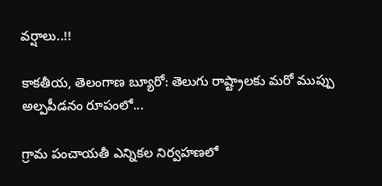వర్షాలు..!!

కాకతీయ, తెలంగాణ బ్యూరో: తెలుగు రాష్ట్రాలకు మరో ముప్పు అల్పపీడనం రూపంలో...

గ్రామ పంచాయ‌తీ ఎన్నిక‌ల నిర్వ‌హ‌ణ‌లో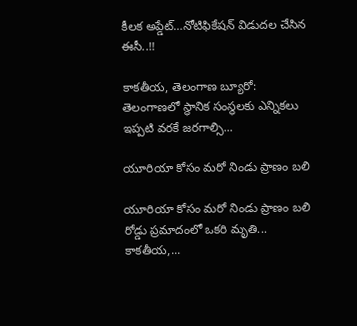కీల‌క అప్డేట్‌…నోటిఫికేషన్ విడుదల చేసిన ఈసీ..!!

కాకతీయ, తెలంగాణ బ్యూరో:  తెలంగాణలో స్థానిక సంస్థలకు ఎన్నికలు ఇప్పటి వరకే జరగాల్సి...

యూరియా కోసం మరో నిండు ప్రాణం బలి

యూరియా కోసం మరో నిండు ప్రాణం బలి రోడ్డు ప్రమాదంలో ఒకరి మృతి... కాకతీయ,...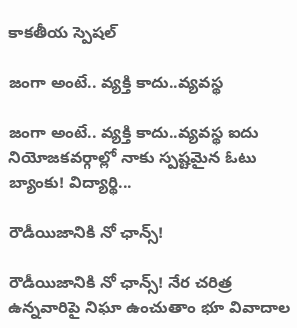కాక‌తీయ స్పెష‌ల్‌

జంగా అంటే.. వ్య‌క్తి కాదు..వ్య‌వస్థ‌

జంగా అంటే.. వ్య‌క్తి కాదు..వ్య‌వస్థ‌ ఐదు నియోజ‌క‌వ‌ర్గాల్లో నాకు స్ప‌ష్ట‌మైన ఓటు బ్యాంకు! విద్యార్థి...

రౌడీయిజానికి నో ఛాన్స్‌!

రౌడీయిజానికి నో ఛాన్స్‌! నేర చరిత్ర ఉన్న‌వారిపై నిఘా ఉంచుతాం భూ వివాదాల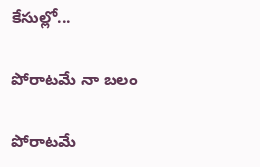కేసుల్లో...

పోరాటమే నా బలం

పోరాటమే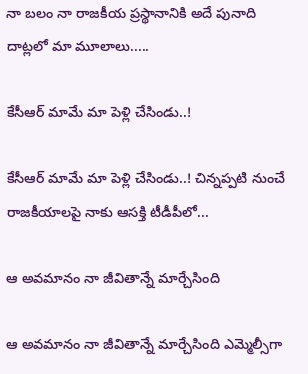నా బలం నా రాజకీయ ప్రస్థానానికి అదే పునాది దాట్లలో మా మూలాలు.....

కేసీఆర్‌ మామే మా పెళ్లి చేసిండు..!

కేసీఆర్‌ మామే మా పెళ్లి చేసిండు..! చిన్నప్ప‌టి నుంచే రాజకీయాలపై నాకు ఆసక్తి టీడీపీలో...

ఆ అవమానం నా జీవితాన్నే మార్చేసింది

ఆ అవమానం నా జీవితాన్నే మార్చేసింది ఎమ్మెల్సీగా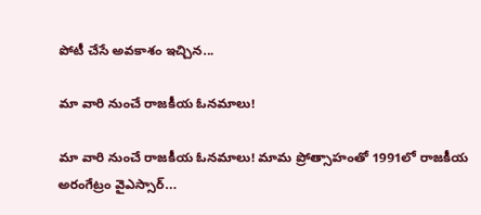పోటీ చేసే అవ‌కాశం ఇచ్చిన...

మా వారి నుంచే రాజకీయ ఓనమాలు!

మా వారి నుంచే రాజకీయ ఓనమాలు! మామ ప్రోత్సాహంతో 1991లో రాజకీయ అరంగేట్రం వైఎస్సార్‌...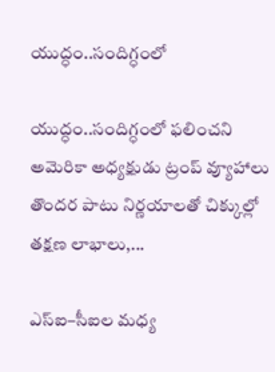యుద్ధం..సందిగ్ధంలో

యుద్ధం..సందిగ్ధంలో ఫ‌లించని అమెరికా అధ్య‌క్షుడు ట్రంప్ వ్యూహాలు తొంద‌ర పాటు నిర్ణ‌యాల‌తో చిక్కుల్లో తక్షణ లాభాలు,...

ఎస్ఐ–సీఐల మ‌ధ్య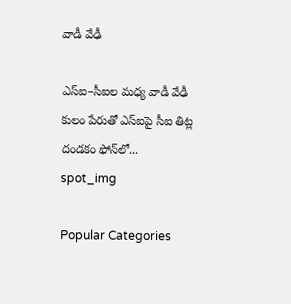వాడీ వేఢీ

ఎస్ఐ–సీఐల మ‌ధ్య వాడీ వేఢీ కులం పేరుతో ఎస్ఐపై సీఐ తిట్ల దండ‌కం ఫోన్‌లో...
spot_img

Popular Categories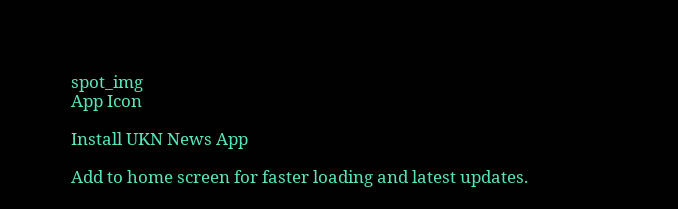spot_img
App Icon

Install UKN News App

Add to home screen for faster loading and latest updates.